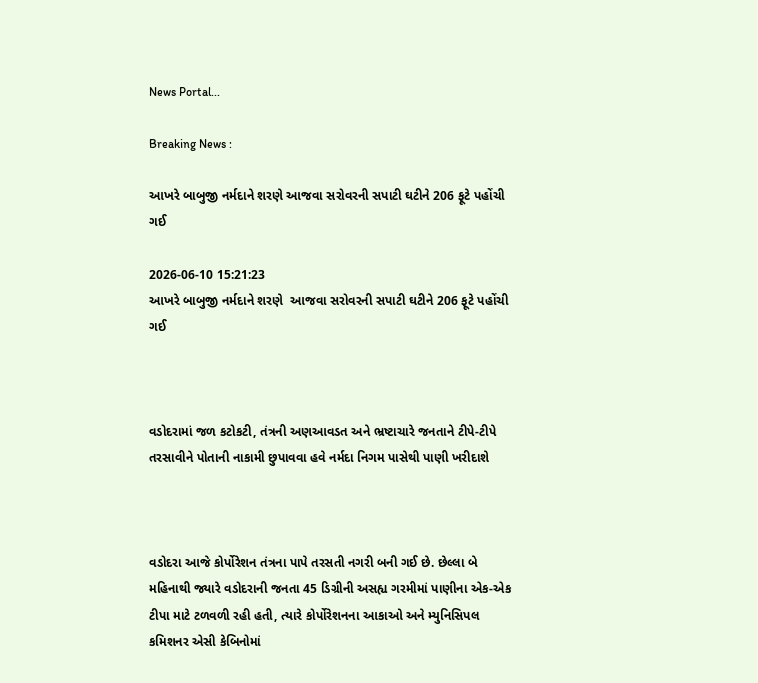News Portal...

Breaking News :

આખરે બાબુજી નર્મદાને શરણે આજવા સરોવરની સપાટી ઘટીને 206 ફૂટે પહોંચી ગઈ

2026-06-10 15:21:23
આખરે બાબુજી નર્મદાને શરણે  આજવા સરોવરની સપાટી ઘટીને 206 ફૂટે પહોંચી ગઈ



વડોદરામાં જળ કટોકટી, તંત્રની અણઆવડત અને ભ્રષ્ટાચારે જનતાને ટીપે-ટીપે તરસાવીને પોતાની નાકામી છુપાવવા હવે નર્મદા નિગમ પાસેથી પાણી ખરીદાશે



વડોદરા આજે કોર્પોરેશન તંત્રના પાપે તરસતી નગરી બની ગઈ છે. છેલ્લા બે મહિનાથી જ્યારે વડોદરાની જનતા 45 ડિગ્રીની અસહ્ય ગરમીમાં પાણીના એક-એક ટીપા માટે ટળવળી રહી હતી, ત્યારે કોર્પોરેશનના આકાઓ અને મ્યુનિસિપલ કમિશનર એસી કેબિનોમાં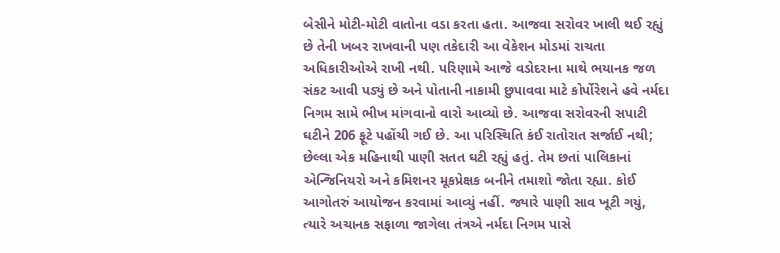બેસીને મોટી-મોટી વાતોના વડા કરતા હતા. આજવા સરોવર ખાલી થઈ રહ્યું છે તેની ખબર રાખવાની પણ તકેદારી આ વેકેશન મોડમાં રાચતા અધિકારીઓએ રાખી નથી. પરિણામે આજે વડોદરાના માથે ભયાનક જળ સંકટ આવી પડ્યું છે અને પોતાની નાકામી છુપાવવા માટે કોર્પોરેશને હવે નર્મદા નિગમ સામે ભીખ માંગવાનો વારો આવ્યો છે. આજવા સરોવરની સપાટી ઘટીને 206 ફૂટે પહોંચી ગઈ છે. આ પરિસ્થિતિ કંઈ રાતોરાત સર્જાઈ નથી; છેલ્લા એક મહિનાથી પાણી સતત ઘટી રહ્યું હતું. તેમ છતાં પાલિકાનાં એન્જિનિયરો અને કમિશનર મૂકપ્રેક્ષક બનીને તમાશો જોતા રહ્યા. કોઈ આગોતરું આયોજન કરવામાં આવ્યું નહીં. જ્યારે પાણી સાવ ખૂટી ગયું, ત્યારે અચાનક સફાળા જાગેલા તંત્રએ નર્મદા નિગમ પાસે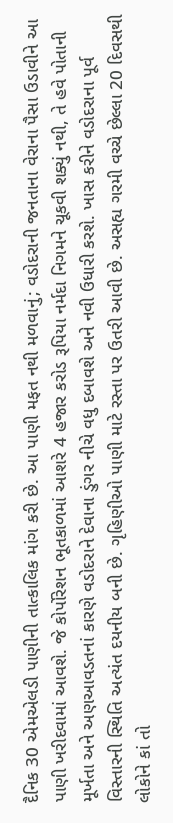દૈનિક 30 એમએલડી પાણીની તાત્કાલિક માંગ કરી છે. આ પાણી મફત નથી મળવાનું; વડોદરાની જનતાના વેરાના પૈસા ઉડાવીને આ પાણી ખરીદવામાં આવશે. જે કોર્પોરેશન ભૂતકાળમાં આશરે 4 હજાર કરોડ રૂપિયા નર્મદા નિગમને ચૂકવી શક્યું નથી, તે હવે પોતાની મૂર્ખતા અને અણઆવડતનાં કારણે વડોદરાને દેવાના ડુંગર નીચે વધુ દબાવશે અને નવી ઉધારી કરશે. ખાસ કરીને વડોદરાના પૂર્વ વિસ્તારની સ્થિતિ અત્યંત દયનીય બની છે. ગૃહિણીઓ પાણી માટે રસ્તા પર ઉતરી આવી છે. અસહ્ય ગરમી વચ્ચે છેલ્લા 20 દિવસથી લોકોને કાં તો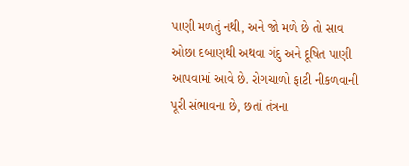પાણી મળતું નથી, અને જો મળે છે તો સાવ ઓછા દબાણથી અથવા ગંદુ અને દૂષિત પાણી આપવામાં આવે છે. રોગચાળો ફાટી નીકળવાની પૂરી સંભાવના છે, છતાં તંત્રના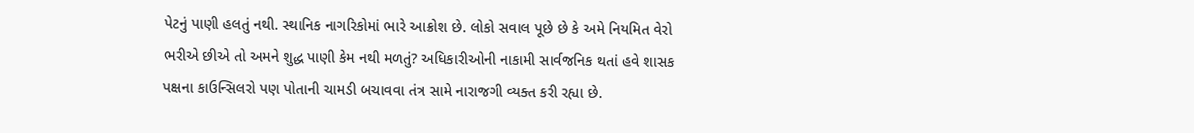પેટનું પાણી હલતું નથી. સ્થાનિક નાગરિકોમાં ભારે આક્રોશ છે. લોકો સવાલ પૂછે છે કે અમે નિયમિત વેરો ભરીએ છીએ તો અમને શુદ્ધ પાણી કેમ નથી મળતું? અધિકારીઓની નાકામી સાર્વજનિક થતાં હવે શાસક પક્ષના કાઉન્સિલરો પણ પોતાની ચામડી બચાવવા તંત્ર સામે નારાજગી વ્યક્ત કરી રહ્યા છે.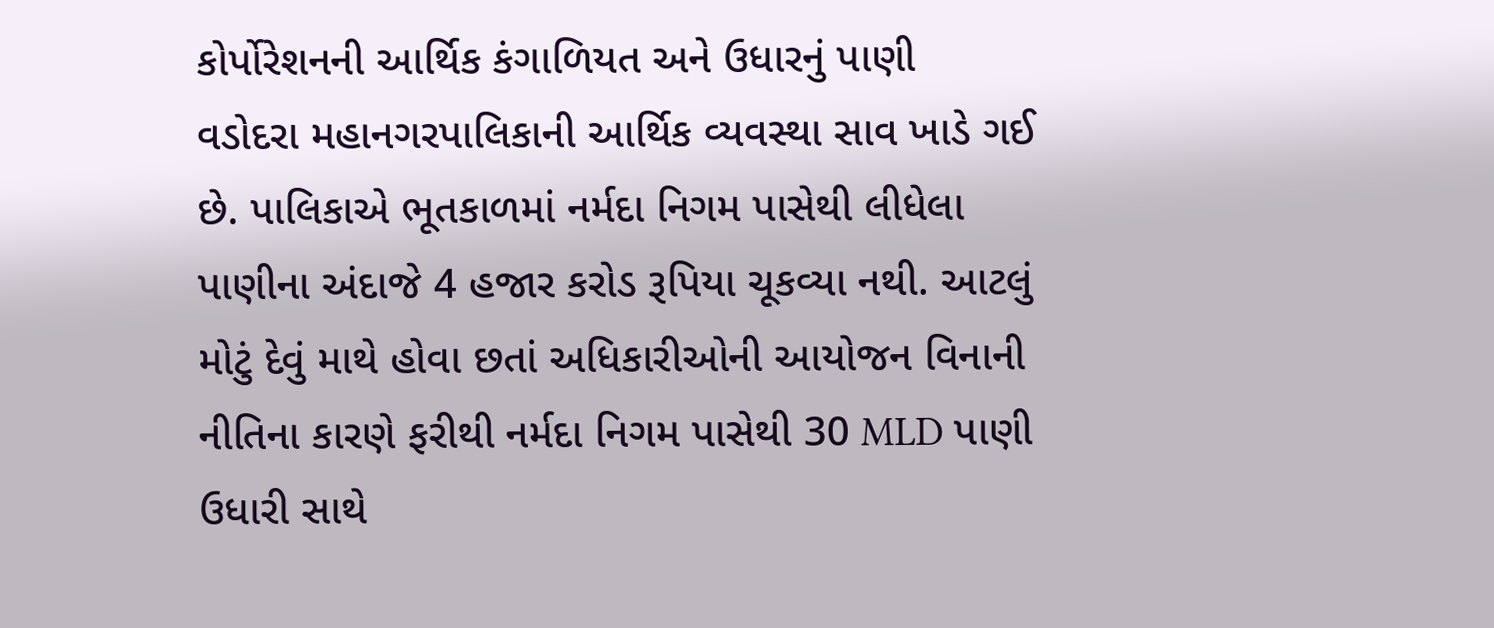કોર્પોરેશનની આર્થિક કંગાળિયત અને ઉધારનું પાણી
વડોદરા મહાનગરપાલિકાની આર્થિક વ્યવસ્થા સાવ ખાડે ગઈ છે. પાલિકાએ ભૂતકાળમાં નર્મદા નિગમ પાસેથી લીધેલા પાણીના અંદાજે 4 હજાર કરોડ રૂપિયા ચૂકવ્યા નથી. આટલું મોટું દેવું માથે હોવા છતાં અધિકારીઓની આયોજન વિનાની નીતિના કારણે ફરીથી નર્મદા નિગમ પાસેથી 30 MLD પાણી ઉધારી સાથે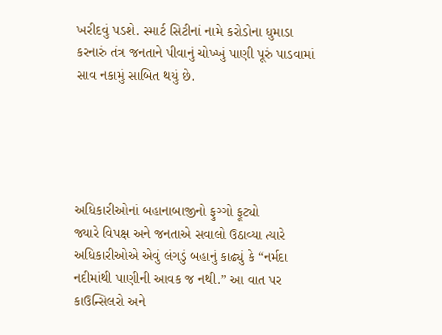ખરીદવું પડશે. સ્માર્ટ સિટીનાં નામે કરોડોના ધુમાડા કરનારું તંત્ર જનતાને પીવાનું ચોખ્ખું પાણી પૂરું પાડવામાં સાવ નકામું સાબિત થયું છે.





અધિકારીઓનાં બહાનાબાજીનો ફુગ્ગો ફૂટ્યો
જ્યારે વિપક્ષ અને જનતાએ સવાલો ઉઠાવ્યા ત્યારે અધિકારીઓએ એવું લંગડું બહાનું કાઢ્યું કે “નર્મદા નદીમાંથી પાણીની આવક જ નથી.” આ વાત પર કાઉન્સિલરો અને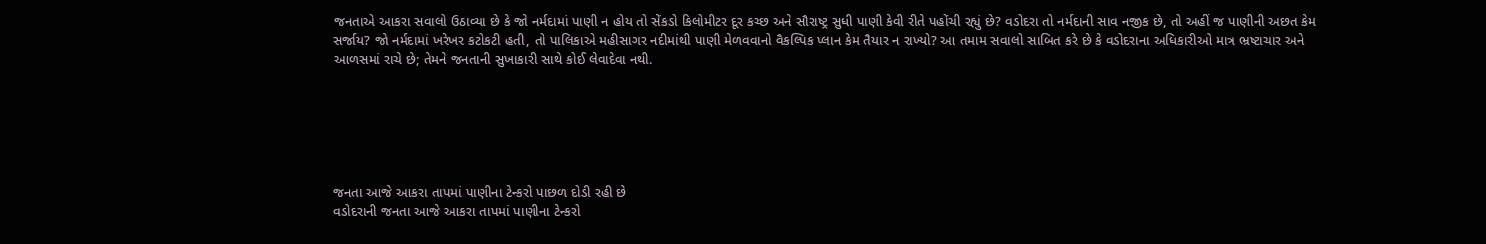જનતાએ આકરા સવાલો ઉઠાવ્યા છે કે જો નર્મદામાં પાણી ન હોય તો સેંકડો કિલોમીટર દૂર કચ્છ અને સૌરાષ્ટ્ર સુધી પાણી કેવી રીતે પહોંચી રહ્યું છે? વડોદરા તો નર્મદાની સાવ નજીક છે, તો અહીં જ પાણીની અછત કેમ સર્જાય? જો નર્મદામાં ખરેખર કટોકટી હતી, તો પાલિકાએ મહીસાગર નદીમાંથી પાણી મેળવવાનો વૈકલ્પિક પ્લાન કેમ તૈયાર ન રાખ્યો? આ તમામ સવાલો સાબિત કરે છે કે વડોદરાના અધિકારીઓ માત્ર ભ્રષ્ટાચાર અને આળસમાં રાચે છે; તેમને જનતાની સુખાકારી સાથે કોઈ લેવાદેવા નથી.






જનતા આજે આકરા તાપમાં પાણીના ટેન્કરો પાછળ દોડી રહી છે
વડોદરાની જનતા આજે આકરા તાપમાં પાણીના ટેન્કરો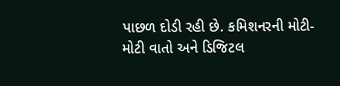પાછળ દોડી રહી છે. કમિશનરની મોટી-મોટી વાતો અને ડિજિટલ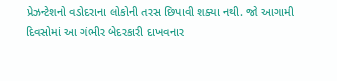પ્રેઝન્ટેશનો વડોદરાના લોકોની તરસ છિપાવી શક્યા નથી. જો આગામી દિવસોમાં આ ગંભીર બેદરકારી દાખવનાર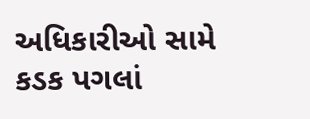અધિકારીઓ સામે કડક પગલાં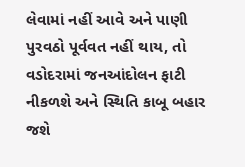લેવામાં નહીં આવે અને પાણી પુરવઠો પૂર્વવત નહીં થાય, તો વડોદરામાં જનઆંદોલન ફાટી નીકળશે અને સ્થિતિ કાબૂ બહાર જશે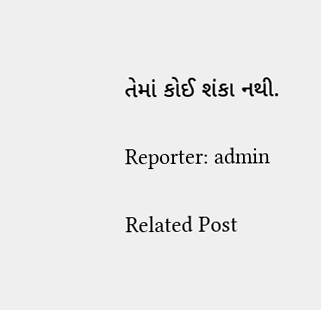તેમાં કોઈ શંકા નથી.

Reporter: admin

Related Post